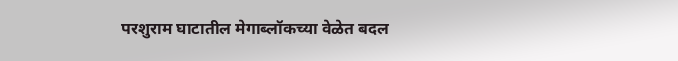परशुराम घाटातील मेगाब्लॉकच्या वेळेत बदल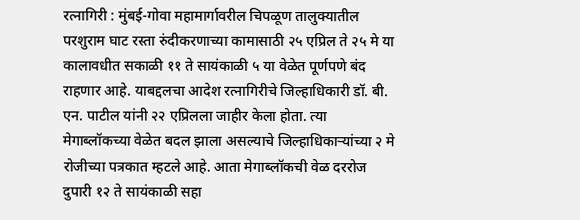रत्नागिरी : मुंबई-गोवा महामार्गावरील चिपळूण तालुक्यातील परशुराम घाट रस्ता रुंदीकरणाच्या कामासाठी २५ एप्रिल ते २५ मे या कालावधीत सकाळी ११ ते सायंकाळी ५ या वेळेत पूर्णपणे बंद राहणार आहे. याबद्दलचा आदेश रत्नागिरीचे जिल्हाधिकारी डॉ. बी. एन. पाटील यांनी २२ एप्रिलला जाहीर केला होता. त्या मेगाब्लॉकच्या वेळेत बदल झाला असल्याचे जिल्हाधिकाऱ्यांच्या २ मे रोजीच्या पत्रकात म्हटले आहे. आता मेगाब्लॉकची वेळ दररोज दुपारी १२ ते सायंकाळी सहा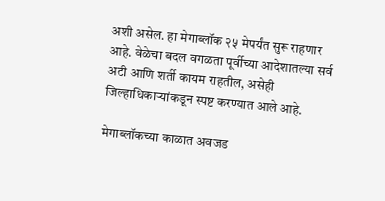अशी असेल. हा मेगाब्लॉक २५ मेपर्यंत सुरू राहणार आहे. वेळेचा बदल वगळता पूर्वीच्या आदेशातल्या सर्व अटी आणि शर्ती कायम राहतील, असेही जिल्हाधिकाऱ्यांकडून स्पष्ट करण्यात आले आहे.

मेगाब्लॉकच्या काळात अवजड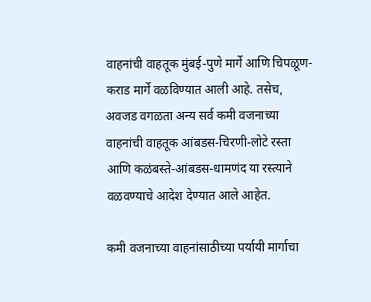वाहनांची वाहतूक मुंबई-पुणे मार्गे आणि चिपळूण-कराड मार्गे वळविण्यात आली आहे. तसेच, अवजड वगळता अन्य सर्व कमी वजनाच्या वाहनांची वाहतूक आंबडस-चिरणी-लोटे रस्ता आणि कळंबस्ते-आंबडस-धामणंद या रस्त्याने वळवण्याचे आदेश देण्यात आले आहेत.

कमी वजनाच्या वाहनांसाठीच्या पर्यायी मार्गाचा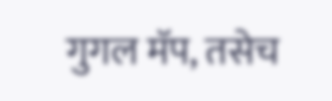गुगल मॅप, तसेच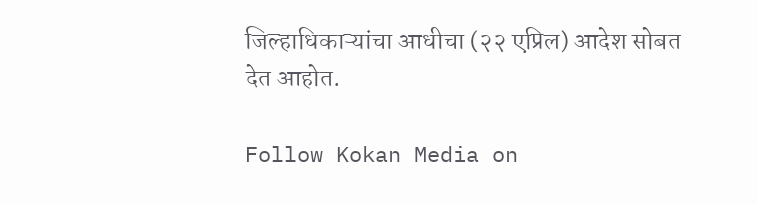जिल्हाधिकाऱ्यांचा आधीचा (२२ एप्रिल) आदेश सोबत देत आहोत.

Follow Kokan Media on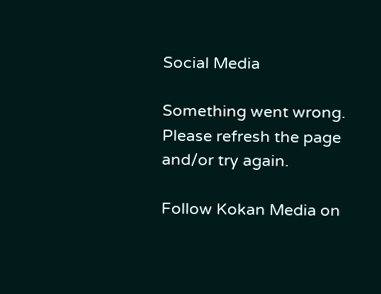Social Media

Something went wrong. Please refresh the page and/or try again.

Follow Kokan Media on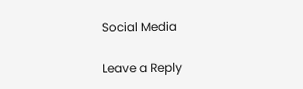Social Media

Leave a Reply